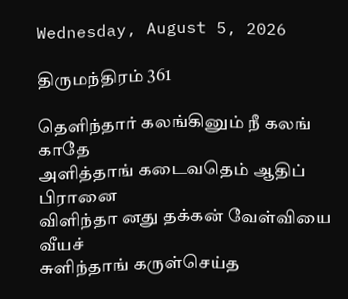Wednesday, August 5, 2026

திருமந்திரம் 361

தெளிந்தார் கலங்கினும் நீ கலங் காதே
அளித்தாங் கடைவதெம் ஆதிப் பிரானை
விளிந்தா னது தக்கன் வேள்வியை வீயச்
சுளிந்தாங் கருள்செய்த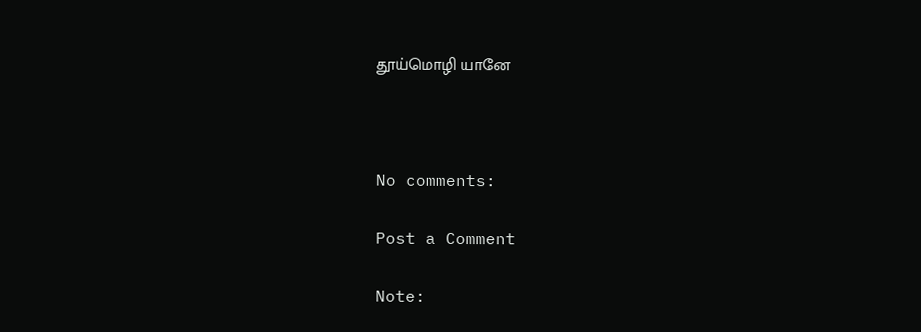தூய்மொழி யானே



No comments:

Post a Comment

Note: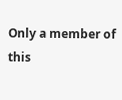Only a member of this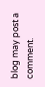blog may post a comment.